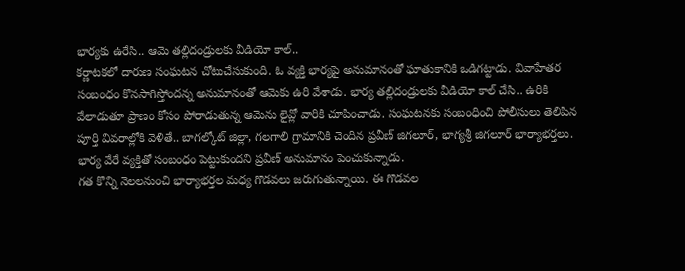భార్యకు ఉరేసి.. ఆమె తల్లిదండ్రులకు వీడియో కాల్..
కర్ణాటకలో దారుణ సంఘటన చోటుచేసుకుంది. ఓ వ్యక్తి భార్యపై అనుమానంతో ఘాతుకానికి ఒడిగట్టాడు. వివాహేతర సంబంధం కొనసాగిస్తోందన్న అనుమానంతో ఆమెకు ఉరి వేశాడు. భార్య తల్లిదండ్రులకు వీడియో కాల్ చేసి.. ఉరికి వేలాడుతూ ప్రాణం కోసం పోరాడుతున్న ఆమెను లైవ్లో వారికి చూపించాడు. సంఘటనకు సంబంధించి పోలీసులు తెలిపిన పూర్తి వివరాల్లోకి వెళితే.. బాగల్కోట్ జిల్లా, గలగాలి గ్రామానికి చెందిన ప్రవీణ్ జిగలూర్, భాగ్యశ్రీ జిగలూర్ భార్యాభర్తలు. భార్య వేరే వ్యక్తితో సంబంధం పెట్టుకుందని ప్రవీణ్ అనుమానం పెంచుకున్నాడు.
గత కొన్ని నెలలనుంచి భార్యాభర్తల మధ్య గొడవలు జరుగుతున్నాయి. ఈ గొడవల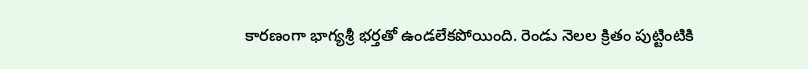కారణంగా భాగ్యశ్రీ భర్తతో ఉండలేకపోయింది. రెండు నెలల క్రితం పుట్టింటికి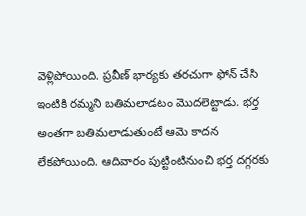వెళ్లిపోయింది. ప్రవీణ్ భార్యకు తరచుగా ఫోన్ చేసి ఇంటికి రమ్మని బతిమలాడటం మొదలెట్టాడు. భర్త అంతగా బతిమలాడుతుంటే ఆమె కాదన లేకపోయింది. ఆదివారం పుట్టింటినుంచి భర్త దగ్గరకు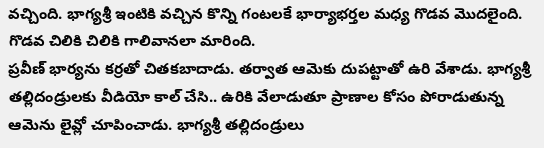వచ్చింది. భాగ్యశ్రీ ఇంటికి వచ్చిన కొన్ని గంటలకే భార్యాభర్తల మధ్య గొడవ మొదలైంది. గొడవ చిలికి చిలికి గాలివానలా మారింది.
ప్రవీణ్ భార్యను కర్రతో చితకబాదాడు. తర్వాత ఆమెకు దుపట్టాతో ఉరి వేశాడు. భాగ్యశ్రీ తల్లిదండ్రులకు వీడియో కాల్ చేసి.. ఉరికి వేలాడుతూ ప్రాణాల కోసం పోరాడుతున్న ఆమెను లైవ్లో చూపించాడు. భాగ్యశ్రీ తల్లిదండ్రులు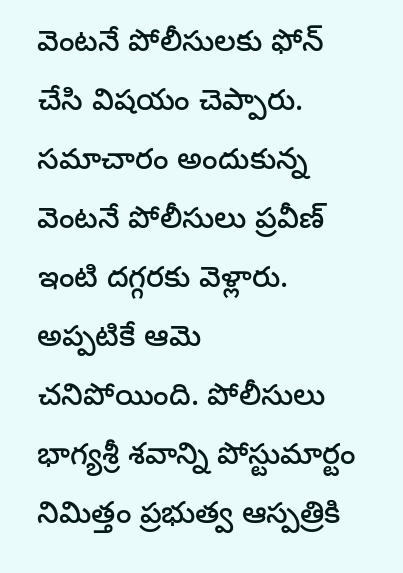వెంటనే పోలీసులకు ఫోన్ చేసి విషయం చెప్పారు. సమాచారం అందుకున్న వెంటనే పోలీసులు ప్రవీణ్ ఇంటి దగ్గరకు వెళ్లారు. అప్పటికే ఆమె చనిపోయింది. పోలీసులు భాగ్యశ్రీ శవాన్ని పోస్టుమార్టం నిమిత్తం ప్రభుత్వ ఆస్పత్రికి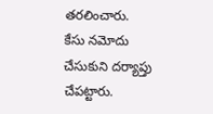తరలించారు. కేసు నమోదు చేసుకుని దర్యాప్తు చేపట్టారు.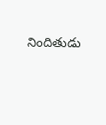నిందితుడు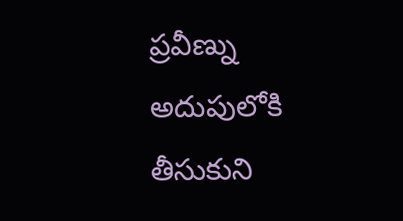ప్రవీణ్ను అదుపులోకి తీసుకుని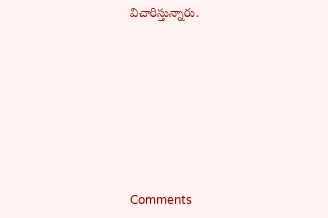విచారిస్తున్నారు.








Comments